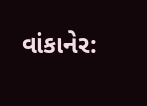વાંકાનેર: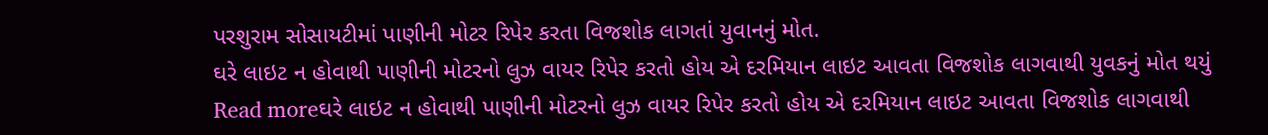પરશુરામ સોસાયટીમાં પાણીની મોટર રિપેર કરતા વિજશોક લાગતાં યુવાનનું મોત.
ઘરે લાઇટ ન હોવાથી પાણીની મોટરનો લુઝ વાયર રિપેર કરતો હોય એ દરમિયાન લાઇટ આવતા વિજશોક લાગવાથી યુવકનું મોત થયું
Read moreઘરે લાઇટ ન હોવાથી પાણીની મોટરનો લુઝ વાયર રિપેર કરતો હોય એ દરમિયાન લાઇટ આવતા વિજશોક લાગવાથી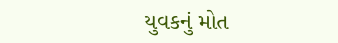યુવકનું મોત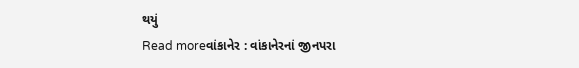થયું
Read moreવાંકાનેર : વાંકાનેરનાં જીનપરા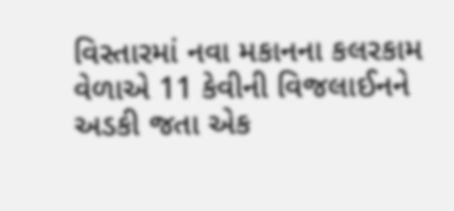વિસ્તારમાં નવા મકાનના કલરકામ વેળાએ 11 કેવીની વિજલાઈનને અડકી જતા એક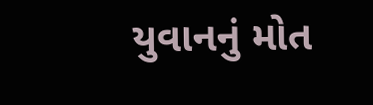યુવાનનું મોત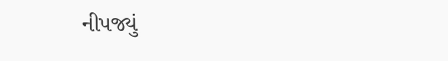નીપજ્યું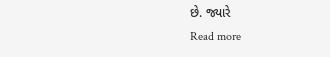છે. જ્યારે
Read more